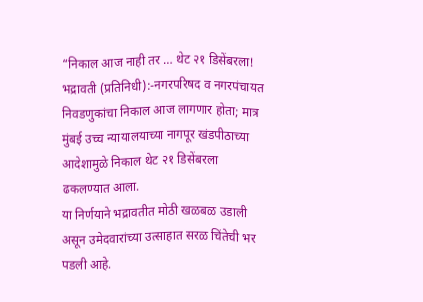“निकाल आज नाही तर … थेट २१ डिसेंबरला!
भद्रावती (प्रतिनिधी):-नगरपरिषद व नगरपंचायत निवडणुकांचा निकाल आज लागणार होता; मात्र मुंबई उच्च न्यायालयाच्या नागपूर खंडपीठाच्या आदेशामुळे निकाल थेट २१ डिसेंबरला ढकलण्यात आला.
या निर्णयाने भद्रावतीत मोठी खळबळ उडाली असून उमेदवारांच्या उत्साहात सरळ चिंतेची भर पडली आहे.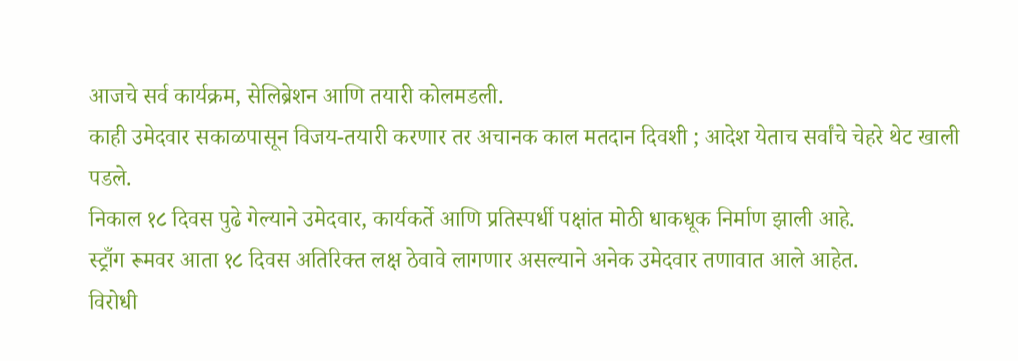आजचे सर्व कार्यक्रम, सेलिब्रेशन आणि तयारी कोलमडली.
काही उमेदवार सकाळपासून विजय-तयारी करणार तर अचानक काल मतदान दिवशी ; आदेश येताच सर्वांचे चेहरे थेट खाली पडले.
निकाल १८ दिवस पुढे गेल्याने उमेदवार, कार्यकर्ते आणि प्रतिस्पर्धी पक्षांत मोठी धाकधूक निर्माण झाली आहे.
स्ट्राँग रूमवर आता १८ दिवस अतिरिक्त लक्ष ठेवावे लागणार असल्याने अनेक उमेदवार तणावात आले आहेत.
विरोधी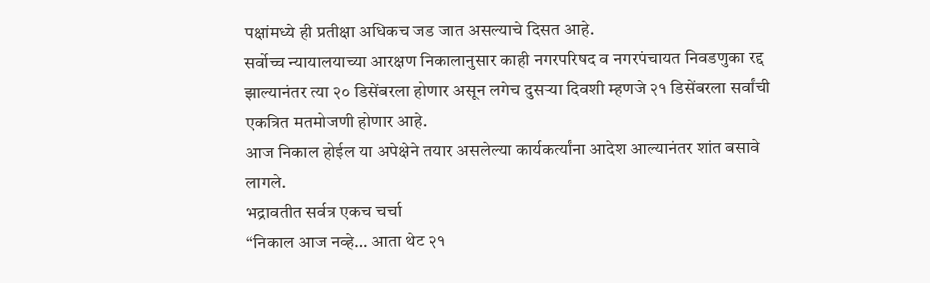पक्षांमध्ये ही प्रतीक्षा अधिकच जड जात असल्याचे दिसत आहे.
सर्वोच्च न्यायालयाच्या आरक्षण निकालानुसार काही नगरपरिषद व नगरपंचायत निवडणुका रद्द झाल्यानंतर त्या २० डिसेंबरला होणार असून लगेच दुसऱ्या दिवशी म्हणजे २१ डिसेंबरला सर्वांची एकत्रित मतमोजणी होणार आहे.
आज निकाल होईल या अपेक्षेने तयार असलेल्या कार्यकर्त्यांना आदेश आल्यानंतर शांत बसावे लागले.
भद्रावतीत सर्वत्र एकच चर्चा
“निकाल आज नव्हे… आता थेट २१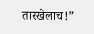तारखेलाच!”